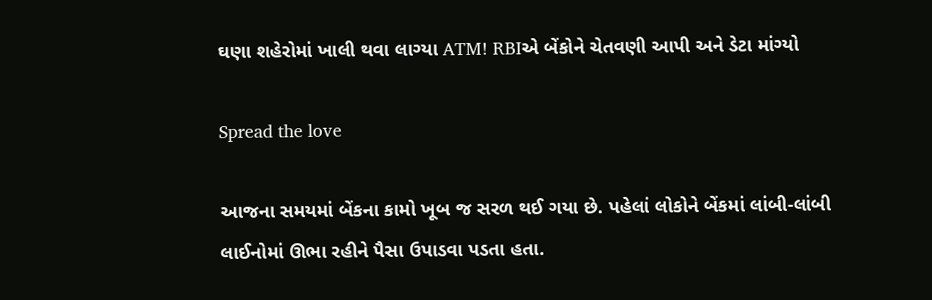ઘણા શહેરોમાં ખાલી થવા લાગ્યા ATM! RBIએ બેંકોને ચેતવણી આપી અને ડેટા માંગ્યો

Spread the love

આજના સમયમાં બેંકના કામો ખૂબ જ સરળ થઈ ગયા છે. પહેલાં લોકોને બેંકમાં લાંબી-લાંબી લાઈનોમાં ઊભા રહીને પૈસા ઉપાડવા પડતા હતા.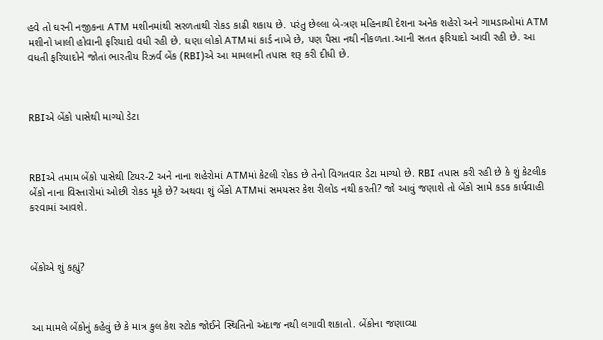હવે તો ઘરની નજીકના ATM મશીનમાંથી સરળતાથી રોકડ કાઢી શકાય છે. પરંતુ છેલ્લા બે-ત્રણ મહિનાથી દેશના અનેક શહેરો અને ગામડાઓમાં ATM મશીનો ખાલી હોવાની ફરિયાદો વધી રહી છે. ઘણા લોકો ATMમાં કાર્ડ નાખે છે, પણ પૈસા નથી નીકળતા.આની સતત ફરિયાદો આવી રહી છે. આ વધતી ફરિયાદોને જોતાં ભારતીય રિઝર્વ બેંક (RBI)એ આ મામલાની તપાસ શરૂ કરી દીધી છે.



RBIએ બેંકો પાસેથી માગ્યો ડેટા



RBIએ તમામ બેંકો પાસેથી ટિયર-2 અને નાના શહેરોમાં ATMમાં કેટલી રોકડ છે તેનો વિગતવાર ડેટા માગ્યો છે. RBI તપાસ કરી રહી છે કે શું કેટલીક બેંકો નાના વિસ્તારોમાં ઓછી રોકડ મૂકે છે? અથવા શું બેંકો ATMમાં સમયસર કેશ રીલોડ નથી કરતી? જો આવું જણાશે તો બેંકો સામે કડક કાર્યવાહી કરવામાં આવશે.



બેંકોએ શું કહ્યું?



આ મામલે બેંકોનું કહેવું છે કે માત્ર કુલ કેશ સ્ટોક જોઈને સ્થિતિનો અંદાજ નથી લગાવી શકાતો. બેંકોના જણાવ્યા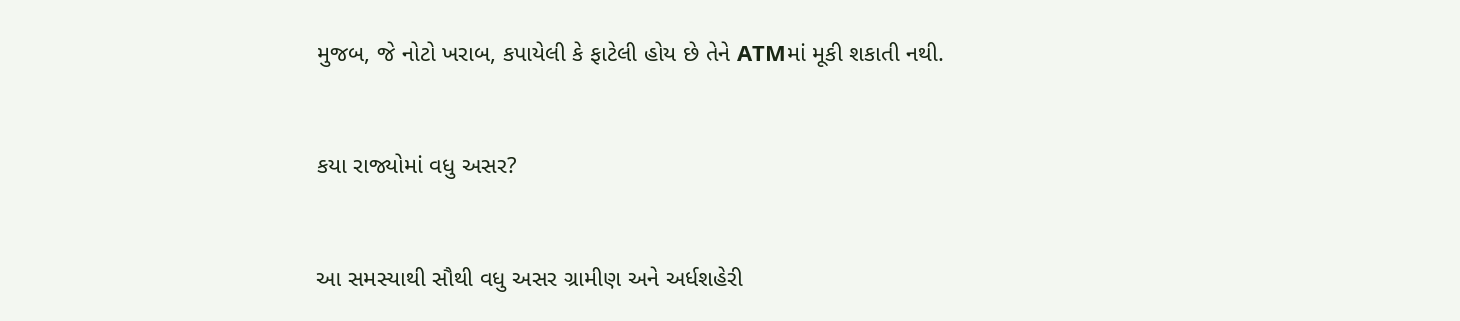મુજબ, જે નોટો ખરાબ, કપાયેલી કે ફાટેલી હોય છે તેને ATMમાં મૂકી શકાતી નથી.



કયા રાજ્યોમાં વધુ અસર?



આ સમસ્યાથી સૌથી વધુ અસર ગ્રામીણ અને અર્ધશહેરી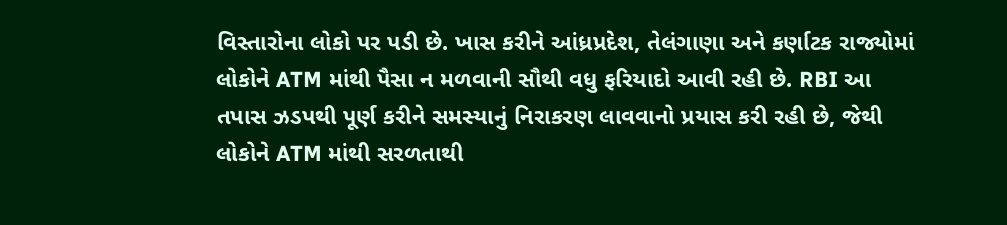વિસ્તારોના લોકો પર પડી છે. ખાસ કરીને આંધ્રપ્રદેશ, તેલંગાણા અને કર્ણાટક રાજ્યોમાં લોકોને ATM માંથી પૈસા ન મળવાની સૌથી વધુ ફરિયાદો આવી રહી છે. RBI આ તપાસ ઝડપથી પૂર્ણ કરીને સમસ્યાનું નિરાકરણ લાવવાનો પ્રયાસ કરી રહી છે, જેથી લોકોને ATM માંથી સરળતાથી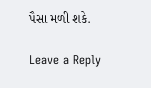પૈસા મળી શકે.

Leave a Reply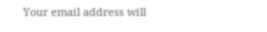Your email address will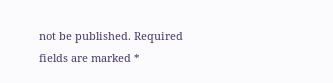not be published. Required fields are marked *